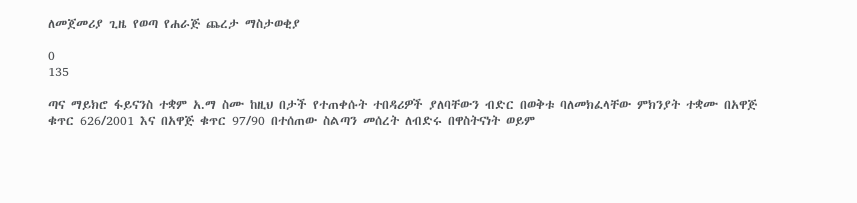ለመጀመሪያ ጊዜ የወጣ የሐራጅ ጨረታ ማስታወቂያ

0
135

ጣና ማይክሮ ፋይናንስ ተቋም አ.ማ ስሙ ከዚህ በታች የተጠቀሱት ተበዳሪዎች ያለባቸውን ብድር በወቅቱ ባለመክፈላቸው ምክንያት ተቋሙ በአዋጅ ቁጥር 626/2001 እና በአዋጅ ቁጥር 97/90 በተሰጠው ስልጣን መሰረት ለብድሩ በዋስትናነት ወይም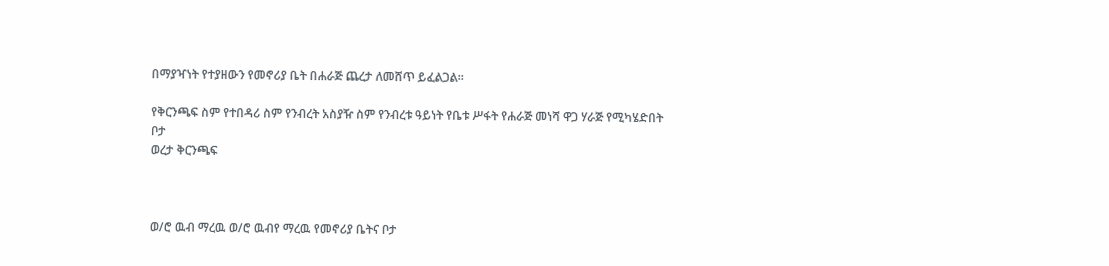በማያዣነት የተያዘውን የመኖሪያ ቤት በሐራጅ ጨረታ ለመሸጥ ይፈልጋል፡፡

የቅርንጫፍ ስም የተበዳሪ ስም የንብረት አስያዥ ስም የንብረቱ ዓይነት የቤቱ ሥፋት የሐራጅ መነሻ ዋጋ ሃራጅ የሚካሄድበት ቦታ
ወረታ ቅርንጫፍ



ወ/ሮ ዉብ ማረዉ ወ/ሮ ዉብየ ማረዉ የመኖሪያ ቤትና ቦታ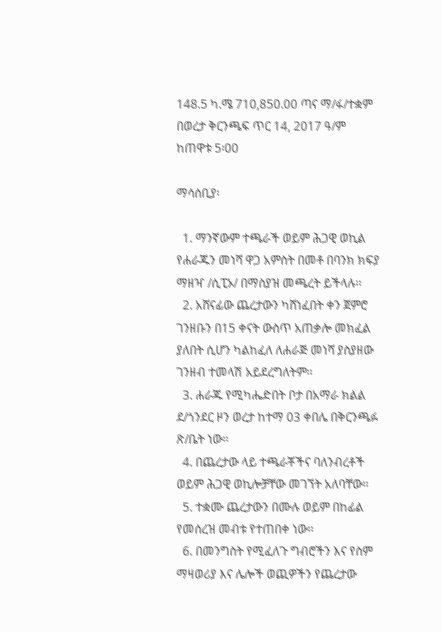148.5 ካ.ሜ 710,850.00 ጣና ማ/ፋ/ተቋም በወረታ ቅርንጫፍ ጥር 14, 2017 ዓ/ም ከጠዋቱ 5፡00

ማሳሰቢያ፡

  1. ማንኛውም ተጫራች ወይም ሕጋዊ ወኪል የሐራጁን መነሻ ዋጋ አምስት በመቶ በባንክ ክፍያ ማዘዣ /ሲፒኦ/ በማስያዝ መጫረት ይችላሉ፡፡
  2. አሸናፊው ጨረታውን ካሸነፈበት ቀን ጀምሮ ገንዘቡን በ15 ቀናት ውስጥ አጠቃሎ መክፈል ያለበት ሲሆን ካልከፈለ ለሐራጅ መነሻ ያስያዘው ገንዘብ ተመላሽ አይደረግለትም፡፡
  3. ሐራጁ የሚካሔድበት ቦታ በአማራ ክልል ደ/ጎንደር ዞን ወረታ ከተማ 03 ቀበሌ በቅርንጫፉ ጽ/ቤት ነው፡፡
  4. በጨረታው ላይ ተጫራቾችና ባለንብረቶች ወይም ሕጋዊ ወኪሎቻቸው መገኘት አለባቸው፡፡
  5. ተቋሙ ጨረታውን በሙሉ ወይም በከፊል የመሰረዝ መብቱ የተጠበቀ ነው፡፡
  6. በመንግስት የሚፈለጉ ግብሮችን እና የስም ማዛወሪያ እና ሌሎች ወጪዎችን የጨረታው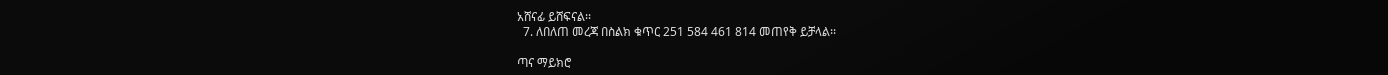አሸናፊ ይሸፍናል፡፡
  7. ለበለጠ መረጃ በስልክ ቁጥር 251 584 461 814 መጠየቅ ይቻላል፡፡

ጣና ማይክሮ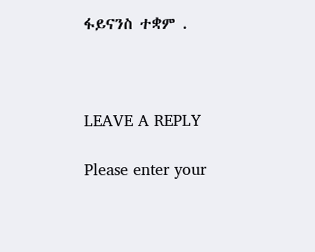ፋይናንስ ተቋም .



LEAVE A REPLY

Please enter your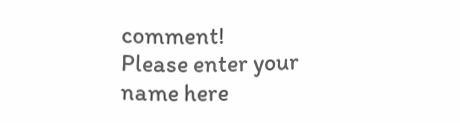comment!
Please enter your name here